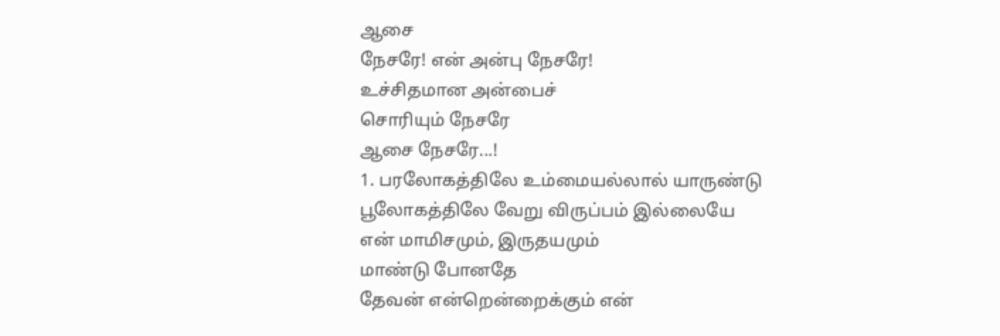ஆசை
நேசரே! என் அன்பு நேசரே!
உச்சிதமான அன்பைச்
சொரியும் நேசரே
ஆசை நேசரே...!
1. பரலோகத்திலே உம்மையல்லால் யாருண்டு
பூலோகத்திலே வேறு விருப்பம் இல்லையே
என் மாமிசமும், இருதயமும்
மாண்டு போனதே
தேவன் என்றென்றைக்கும் என்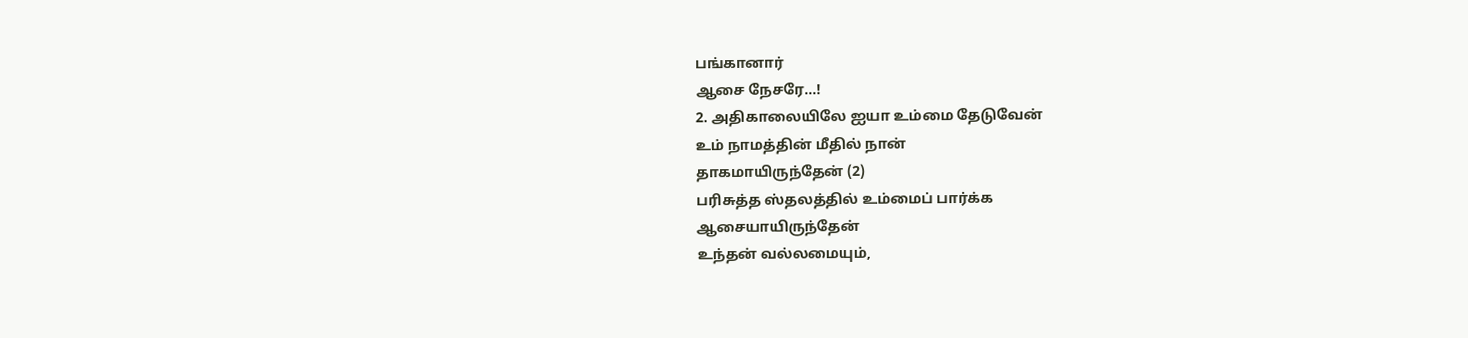பங்கானார்
ஆசை நேசரே...!
2. அதிகாலையிலே ஐயா உம்மை தேடுவேன்
உம் நாமத்தின் மீதில் நான்
தாகமாயிருந்தேன் (2)
பரிசுத்த ஸ்தலத்தில் உம்மைப் பார்க்க
ஆசையாயிருந்தேன்
உந்தன் வல்லமையும்,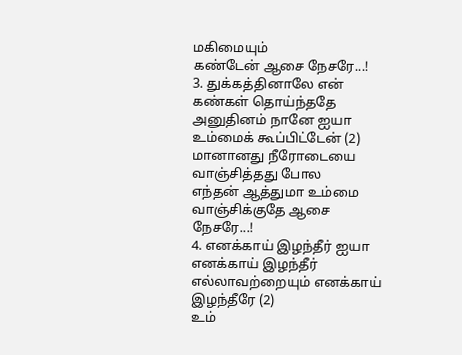மகிமையும்
கண்டேன் ஆசை நேசரே...!
3. துக்கத்தினாலே என் கண்கள் தொய்ந்ததே
அனுதினம் நானே ஐயா
உம்மைக் கூப்பிட்டேன் (2)
மானானது நீரோடையை
வாஞ்சித்தது போல
எந்தன் ஆத்துமா உம்மை
வாஞ்சிக்குதே ஆசை நேசரே...!
4. எனக்காய் இழந்தீர் ஐயா
எனக்காய் இழந்தீர்
எல்லாவற்றையும் எனக்காய் இழந்தீரே (2)
உம்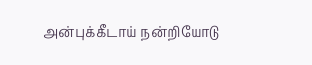அன்புக்கீடாய் நன்றியோடு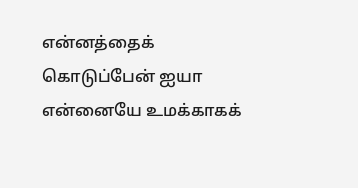என்னத்தைக் கொடுப்பேன் ஐயா
என்னையே உமக்காகக்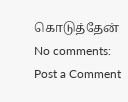கொடுத்தேன்
No comments:
Post a Comment